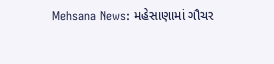Mehsana News: મહેસાણામાં ગૌચર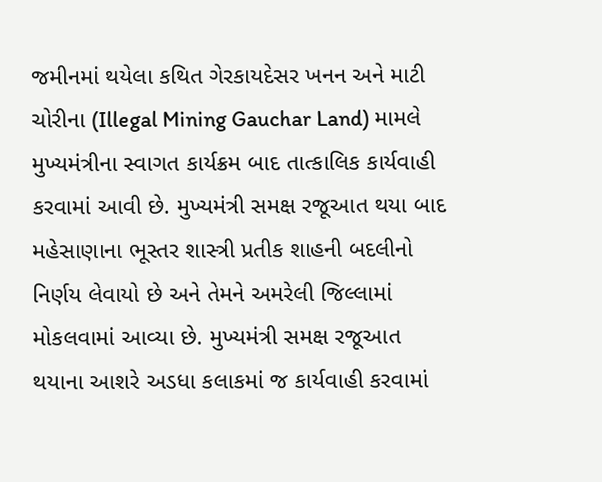જમીનમાં થયેલા કથિત ગેરકાયદેસર ખનન અને માટી ચોરીના (Illegal Mining Gauchar Land) મામલે મુખ્યમંત્રીના સ્વાગત કાર્યક્રમ બાદ તાત્કાલિક કાર્યવાહી કરવામાં આવી છે. મુખ્યમંત્રી સમક્ષ રજૂઆત થયા બાદ મહેસાણાના ભૂસ્તર શાસ્ત્રી પ્રતીક શાહની બદલીનો નિર્ણય લેવાયો છે અને તેમને અમરેલી જિલ્લામાં મોકલવામાં આવ્યા છે. મુખ્યમંત્રી સમક્ષ રજૂઆત થયાના આશરે અડધા કલાકમાં જ કાર્યવાહી કરવામાં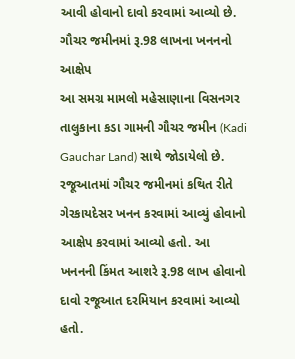આવી હોવાનો દાવો કરવામાં આવ્યો છે.
ગૌચર જમીનમાં રૂ.98 લાખના ખનનનો આક્ષેપ
આ સમગ્ર મામલો મહેસાણાના વિસનગર તાલુકાના કડા ગામની ગૌચર જમીન (Kadi Gauchar Land) સાથે જોડાયેલો છે. રજૂઆતમાં ગૌચર જમીનમાં કથિત રીતે ગેરકાયદેસર ખનન કરવામાં આવ્યું હોવાનો આક્ષેપ કરવામાં આવ્યો હતો. આ ખનનની કિંમત આશરે રૂ.98 લાખ હોવાનો દાવો રજૂઆત દરમિયાન કરવામાં આવ્યો હતો.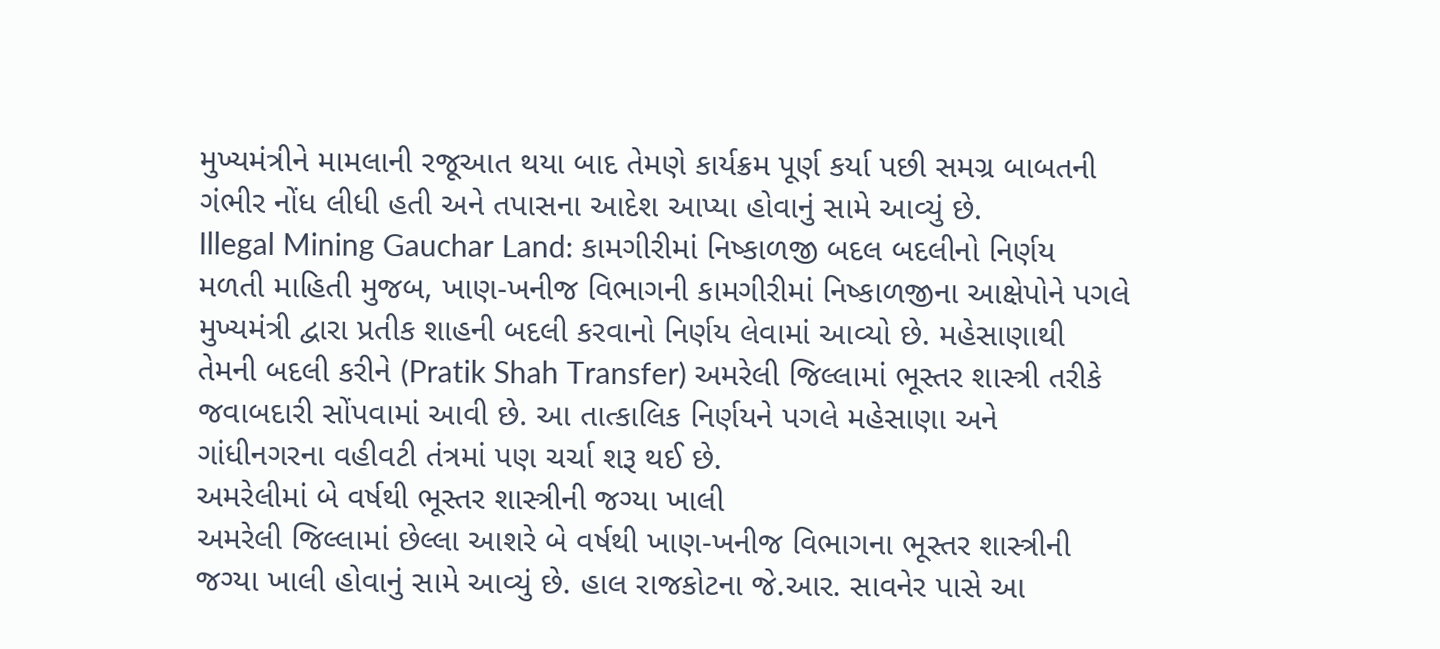મુખ્યમંત્રીને મામલાની રજૂઆત થયા બાદ તેમણે કાર્યક્રમ પૂર્ણ કર્યા પછી સમગ્ર બાબતની ગંભીર નોંધ લીધી હતી અને તપાસના આદેશ આપ્યા હોવાનું સામે આવ્યું છે.
Illegal Mining Gauchar Land: કામગીરીમાં નિષ્કાળજી બદલ બદલીનો નિર્ણય
મળતી માહિતી મુજબ, ખાણ-ખનીજ વિભાગની કામગીરીમાં નિષ્કાળજીના આક્ષેપોને પગલે મુખ્યમંત્રી દ્વારા પ્રતીક શાહની બદલી કરવાનો નિર્ણય લેવામાં આવ્યો છે. મહેસાણાથી તેમની બદલી કરીને (Pratik Shah Transfer) અમરેલી જિલ્લામાં ભૂસ્તર શાસ્ત્રી તરીકે જવાબદારી સોંપવામાં આવી છે. આ તાત્કાલિક નિર્ણયને પગલે મહેસાણા અને ગાંધીનગરના વહીવટી તંત્રમાં પણ ચર્ચા શરૂ થઈ છે.
અમરેલીમાં બે વર્ષથી ભૂસ્તર શાસ્ત્રીની જગ્યા ખાલી
અમરેલી જિલ્લામાં છેલ્લા આશરે બે વર્ષથી ખાણ-ખનીજ વિભાગના ભૂસ્તર શાસ્ત્રીની જગ્યા ખાલી હોવાનું સામે આવ્યું છે. હાલ રાજકોટના જે.આર. સાવનેર પાસે આ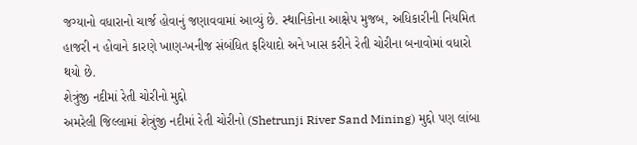જગ્યાનો વધારાનો ચાર્જ હોવાનું જણાવવામાં આવ્યું છે. સ્થાનિકોના આક્ષેપ મુજબ, અધિકારીની નિયમિત હાજરી ન હોવાને કારણે ખાણ-ખનીજ સંબંધિત ફરિયાદો અને ખાસ કરીને રેતી ચોરીના બનાવોમાં વધારો થયો છે.
શેત્રુંજી નદીમાં રેતી ચોરીનો મુદ્દો
અમરેલી જિલ્લામાં શેત્રુંજી નદીમાં રેતી ચોરીનો (Shetrunji River Sand Mining) મુદ્દો પણ લાંબા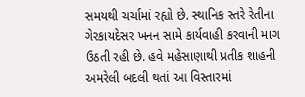સમયથી ચર્ચામાં રહ્યો છે. સ્થાનિક સ્તરે રેતીના ગેરકાયદેસર ખનન સામે કાર્યવાહી કરવાની માગ ઉઠતી રહી છે. હવે મહેસાણાથી પ્રતીક શાહની અમરેલી બદલી થતાં આ વિસ્તારમાં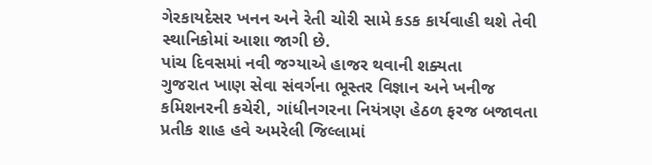ગેરકાયદેસર ખનન અને રેતી ચોરી સામે કડક કાર્યવાહી થશે તેવી સ્થાનિકોમાં આશા જાગી છે.
પાંચ દિવસમાં નવી જગ્યાએ હાજર થવાની શક્યતા
ગુજરાત ખાણ સેવા સંવર્ગના ભૂસ્તર વિજ્ઞાન અને ખનીજ કમિશનરની કચેરી, ગાંધીનગરના નિયંત્રણ હેઠળ ફરજ બજાવતા પ્રતીક શાહ હવે અમરેલી જિલ્લામાં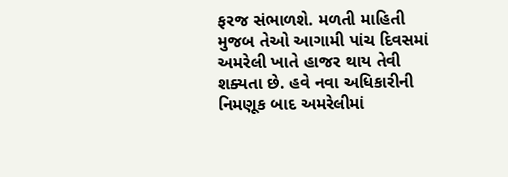ફરજ સંભાળશે. મળતી માહિતી મુજબ તેઓ આગામી પાંચ દિવસમાં અમરેલી ખાતે હાજર થાય તેવી શક્યતા છે. હવે નવા અધિકારીની નિમણૂક બાદ અમરેલીમાં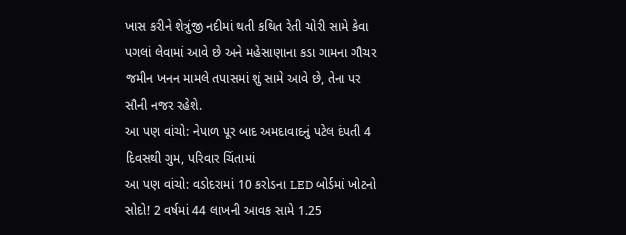ખાસ કરીને શેત્રુંજી નદીમાં થતી કથિત રેતી ચોરી સામે કેવા પગલાં લેવામાં આવે છે અને મહેસાણાના કડા ગામના ગૌચર જમીન ખનન મામલે તપાસમાં શું સામે આવે છે, તેના પર સૌની નજર રહેશે.
આ પણ વાંચો: નેપાળ પૂર બાદ અમદાવાદનું પટેલ દંપતી 4 દિવસથી ગુમ, પરિવાર ચિંતામાં
આ પણ વાંચો: વડોદરામાં 10 કરોડના LED બોર્ડમાં ખોટનો સોદો! 2 વર્ષમાં 44 લાખની આવક સામે 1.25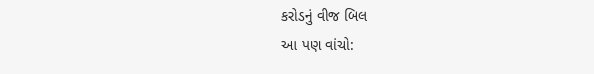કરોડનું વીજ બિલ
આ પણ વાંચો: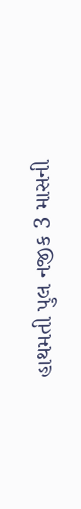હાથમતી પુલ નજીક 3 માસની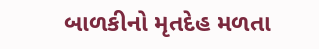બાળકીનો મૃતદેહ મળતા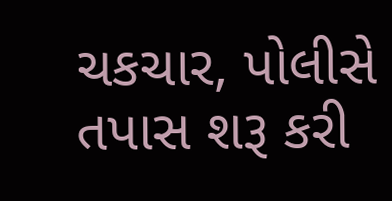ચકચાર, પોલીસે તપાસ શરૂ કરી